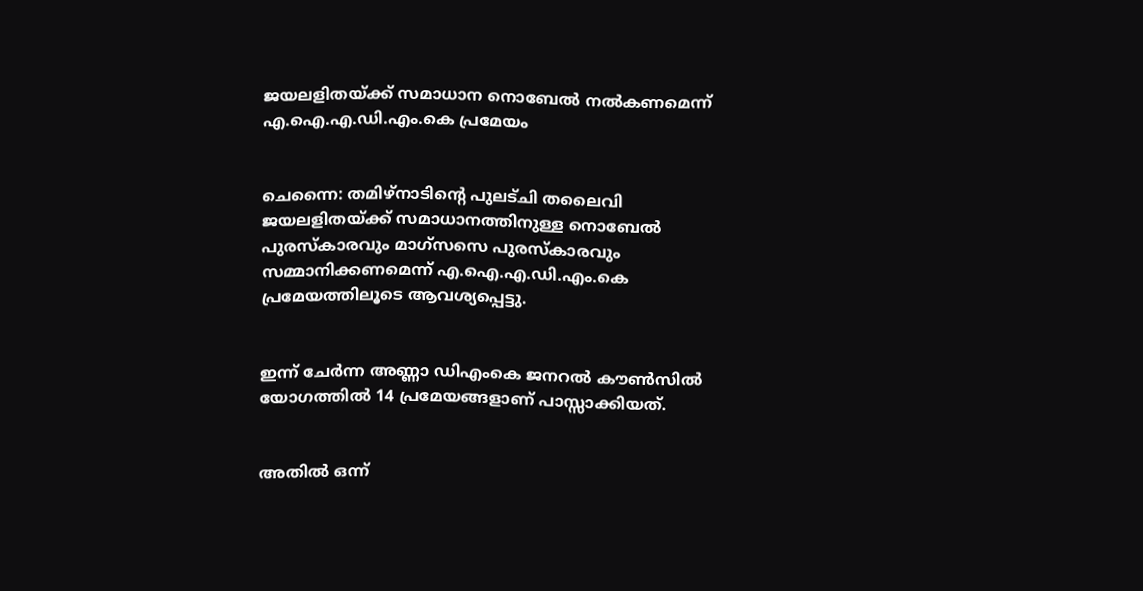ജയലളിതയ്ക്ക് സമാധാന നൊബേല്‍ നല്‍കണമെന്ന് എ.ഐ.എ.ഡി.എം.കെ പ്രമേയം


ചെന്നൈ: തമിഴ്‌നാടിന്റെ പുലട്ചി തലൈവി ജയലളിതയ്ക്ക് സമാധാനത്തിനുള്ള നൊബേല്‍ പുരസ്‌കാരവും മാഗ്‌സസെ പുരസ്‌കാരവും സമ്മാനിക്കണമെന്ന് എ.ഐ.എ.ഡി.എം.കെ പ്രമേയത്തിലൂടെ ആവശ്യപ്പെട്ടു.


ഇന്ന് ചേര്‍ന്ന അണ്ണാ ഡിഎംകെ ജനറല്‍ കൗണ്‍സില്‍ യോഗത്തില്‍ 14 പ്രമേയങ്ങളാണ് പാസ്സാക്കിയത്.


അതില്‍ ഒന്ന്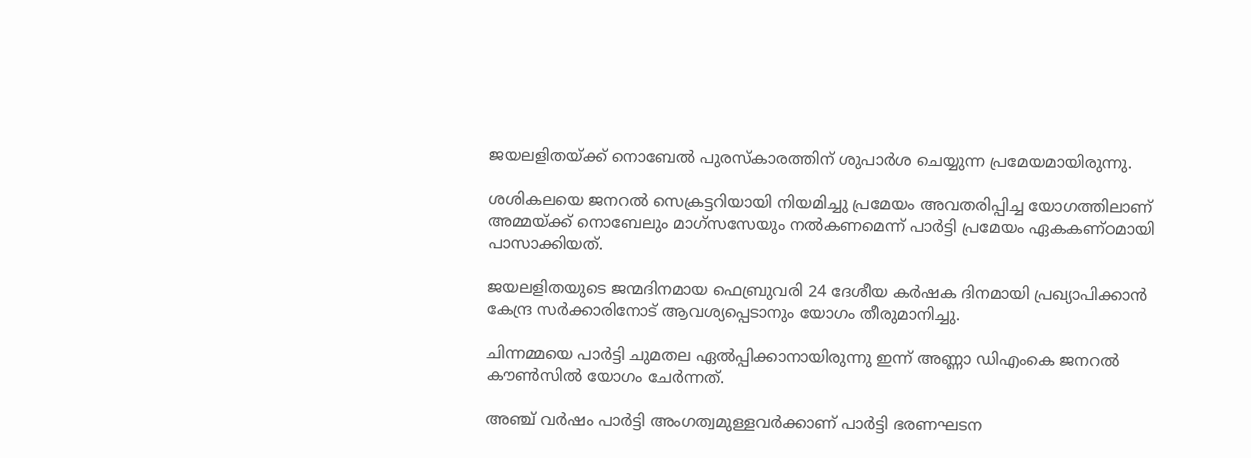ജയലളിതയ്ക്ക് നൊബേല്‍ പുരസ്‌കാരത്തിന് ശുപാര്‍ശ ചെയ്യുന്ന പ്രമേയമായിരുന്നു.

ശശികലയെ ജനറല്‍ സെക്രട്ടറിയായി നിയമിച്ചു പ്രമേയം അവതരിപ്പിച്ച യോഗത്തിലാണ് അമ്മയ്ക്ക് നൊബേലും മാഗ്‌സസേയും നല്‍കണമെന്ന് പാര്‍ട്ടി പ്രമേയം ഏകകണ്ഠമായി പാസാക്കിയത്.

ജയലളിതയുടെ ജന്മദിനമായ ഫെബ്രുവരി 24 ദേശീയ കര്‍ഷക ദിനമായി പ്രഖ്യാപിക്കാന്‍ കേന്ദ്ര സര്‍ക്കാരിനോട് ആവശ്യപ്പെടാനും യോഗം തീരുമാനിച്ചു.

ചിന്നമ്മയെ പാര്‍ട്ടി ചുമതല ഏല്‍പ്പിക്കാനായിരുന്നു ഇന്ന് അണ്ണാ ഡിഎംകെ ജനറല്‍ കൗണ്‍സില്‍ യോഗം ചേര്‍ന്നത്.

അഞ്ച് വര്‍ഷം പാര്‍ട്ടി അംഗത്വമുള്ളവര്‍ക്കാണ് പാര്‍ട്ടി ഭരണഘടന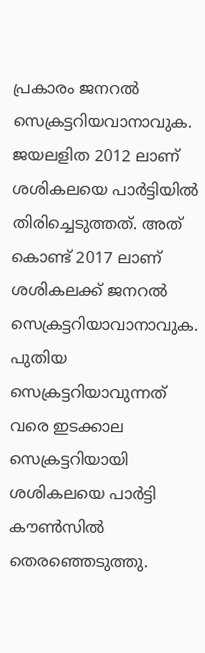പ്രകാരം ജനറല്‍ സെക്രട്ടറിയവാനാവുക. ജയലളിത 2012 ലാണ് ശശികലയെ പാര്‍ട്ടിയില്‍ തിരിച്ചെടുത്തത്. അത് കൊണ്ട് 2017 ലാണ് ശശികലക്ക് ജനറല്‍ സെക്രട്ടറിയാവാനാവുക. പുതിയ സെക്രട്ടറിയാവുന്നത് വരെ ഇടക്കാല സെക്രട്ടറിയായി ശശികലയെ പാര്‍ട്ടി കൗണ്‍സില്‍ തെരഞ്ഞെടുത്തു.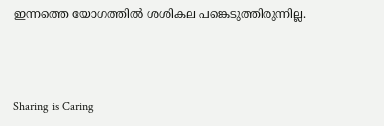ഇന്നത്തെ യോഗത്തില്‍ ശശികല പങ്കെടുത്തിരുന്നില്ല.



Sharing is Caring